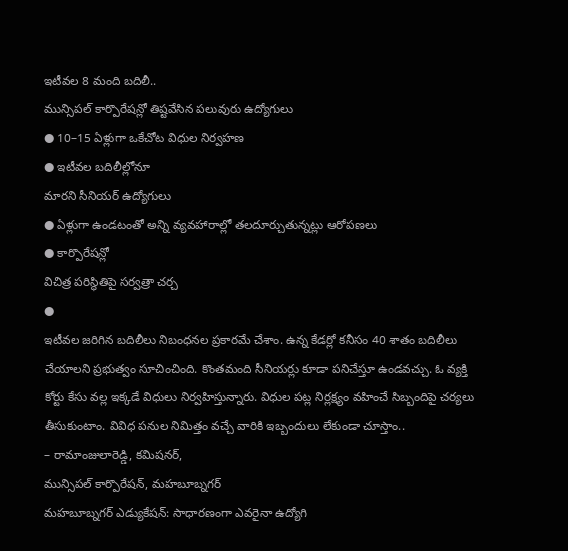ఇటీవల 8 మంది బదిలీ..
మున్సిపల్ కార్పొరేషన్లో తిష్టవేసిన పలువురు ఉద్యోగులు
● 10–15 ఏళ్లుగా ఒకేచోట విధుల నిర్వహణ
● ఇటీవల బదిలీల్లోనూ
మారని సీనియర్ ఉద్యోగులు
● ఏళ్లుగా ఉండటంతో అన్ని వ్యవహారాల్లో తలదూర్చుతున్నట్లు ఆరోపణలు
● కార్పొరేషన్లో
విచిత్ర పరిస్థితిపై సర్వత్రా చర్చ
●
ఇటీవల జరిగిన బదిలీలు నిబంధనల ప్రకారమే చేశాం. ఉన్న కేడర్లో కనీసం 40 శాతం బదిలీలు చేయాలని ప్రభుత్వం సూచించింది. కొంతమంది సీనియర్లు కూడా పనిచేస్తూ ఉండవచ్చు. ఓ వ్యక్తి కోర్టు కేసు వల్ల ఇక్కడే విధులు నిర్వహిస్తున్నారు. విధుల పట్ల నిర్లక్ష్యం వహించే సిబ్బందిపై చర్యలు తీసుకుంటాం. వివిధ పనుల నిమిత్తం వచ్చే వారికి ఇబ్బందులు లేకుండా చూస్తాం..
– రామాంజులారెడ్డి, కమిషనర్,
మున్సిపల్ కార్పొరేషన్, మహబూబ్నగర్
మహబూబ్నగర్ ఎడ్యుకేషన్: సాధారణంగా ఎవరైనా ఉద్యోగి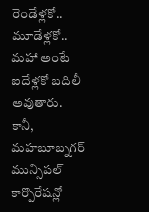రెండేళ్లకో.. మూడేళ్లకో.. మహా అంటే ఐదేళ్లకో బదిలీ అవుతారు. కానీ, మహబూబ్నగర్ మున్సిపల్ కార్పొరేషన్లో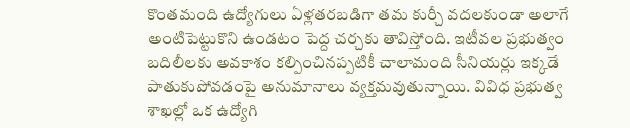కొంతమంది ఉద్యోగులు ఏళ్లతరబడిగా తమ కుర్చీ వదలకుండా అలాగే అంటిపెట్టుకొని ఉండటం పెద్ద చర్చకు తావిస్తోంది. ఇటీవల ప్రభుత్వం బదిలీలకు అవకాశం కల్పించినప్పటికీ చాలామంది సీనియర్లు ఇక్కడే పాతుకుపోవడంపై అనుమానాలు వ్యక్తమవుతున్నాయి. వివిధ ప్రభుత్వ శాఖల్లో ఒక ఉద్యోగి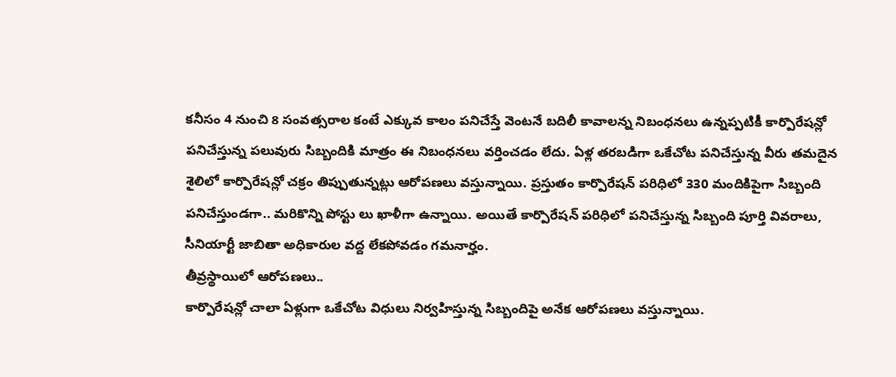కనీసం 4 నుంచి 8 సంవత్సరాల కంటే ఎక్కువ కాలం పనిచేస్తే వెంటనే బదిలీ కావాలన్న నిబంధనలు ఉన్నప్పటికీ కార్పొరేషన్లో పనిచేస్తున్న పలువురు సిబ్బందికి మాత్రం ఈ నిబంధనలు వర్తించడం లేదు. ఏళ్ల తరబడిగా ఒకేచోట పనిచేస్తున్న వీరు తమదైన శైలిలో కార్పొరేషన్లో చక్రం తిప్పుతున్నట్లు ఆరోపణలు వస్తున్నాయి. ప్రస్తుతం కార్పొరేషన్ పరిధిలో 330 మందికిపైగా సిబ్బంది పనిచేస్తుండగా.. మరికొన్ని పోస్టు లు ఖాళీగా ఉన్నాయి. అయితే కార్పొరేషన్ పరిధిలో పనిచేస్తున్న సిబ్బంది పూర్తి వివరాలు, సీనియార్టీ జాబితా అధికారుల వద్ద లేకపోవడం గమనార్హం.
తీవ్రస్థాయిలో ఆరోపణలు..
కార్పొరేషన్లో చాలా ఏళ్లుగా ఒకేచోట విధులు నిర్వహిస్తున్న సిబ్బందిపై అనేక ఆరోపణలు వస్తున్నాయి.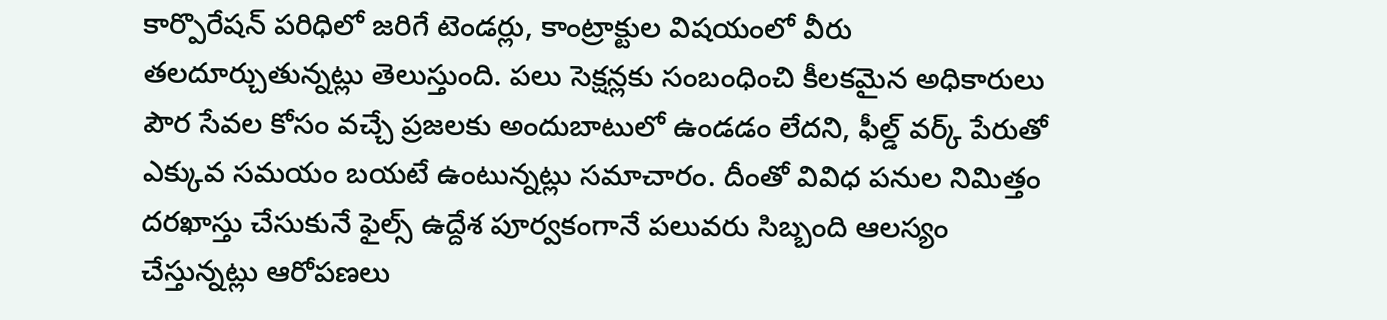కార్పొరేషన్ పరిధిలో జరిగే టెండర్లు, కాంట్రాక్టుల విషయంలో వీరు తలదూర్చుతున్నట్లు తెలుస్తుంది. పలు సెక్షన్లకు సంబంధించి కీలకమైన అధికారులు పౌర సేవల కోసం వచ్చే ప్రజలకు అందుబాటులో ఉండడం లేదని, ఫీల్డ్ వర్క్ పేరుతో ఎక్కువ సమయం బయటే ఉంటున్నట్లు సమాచారం. దీంతో వివిధ పనుల నిమిత్తం దరఖాస్తు చేసుకునే ఫైల్స్ ఉద్దేశ పూర్వకంగానే పలువరు సిబ్బంది ఆలస్యం చేస్తున్నట్లు ఆరోపణలు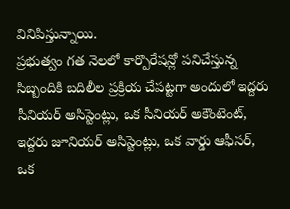వినిపిస్తున్నాయి.
ప్రభుత్వం గత నెలలో కార్పొరేషన్లో పనిచేస్తున్న సిబ్బందికి బదిలీల ప్రక్రియ చేపట్టగా అందులో ఇద్దరు సీనియర్ అసిస్టెంట్లు, ఒక సీనియర్ అకౌంటెంట్, ఇద్దరు జూనియర్ అసిస్టెంట్లు, ఒక వార్డు ఆఫీసర్, ఒక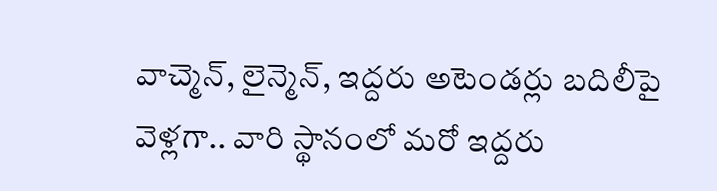వాచ్మెన్, లైన్మెన్, ఇద్దరు అటెండర్లు బదిలీపై వెళ్లగా.. వారి స్థానంలో మరో ఇద్దరు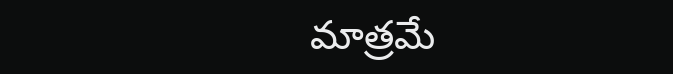మాత్రమే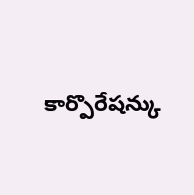కార్పొరేషన్కు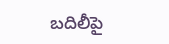బదిలీపై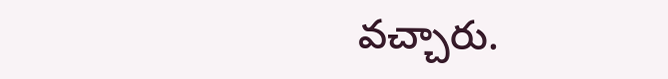వచ్చారు.